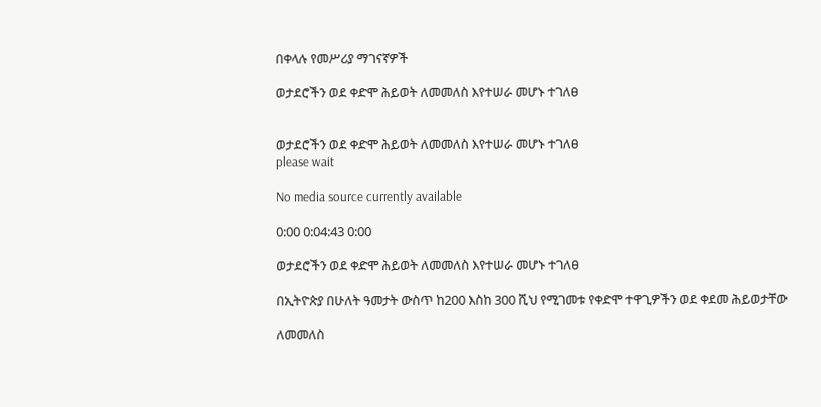በቀላሉ የመሥሪያ ማገናኛዎች

ወታደሮችን ወደ ቀድሞ ሕይወት ለመመለስ እየተሠራ መሆኑ ተገለፀ


ወታደሮችን ወደ ቀድሞ ሕይወት ለመመለስ እየተሠራ መሆኑ ተገለፀ
please wait

No media source currently available

0:00 0:04:43 0:00

ወታደሮችን ወደ ቀድሞ ሕይወት ለመመለስ እየተሠራ መሆኑ ተገለፀ

በኢትዮጵያ በሁለት ዓመታት ውስጥ ከ200 እስከ 300 ሺህ የሚገመቱ የቀድሞ ተዋጊዎችን ወደ ቀደመ ሕይወታቸው

ለመመለስ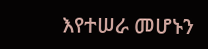እየተሠራ መሆኑን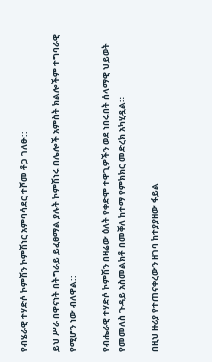የብሄራዊ ተሃድሶ ኮምሽን ኮምሽነር አምባሳደር ተሾመ ቶጋ ገለፁ::

ይህ ሥራ በዋናነት በትግራይ ይፈፀማል ያሉት ኮምሽነሩ በሌሎች አምስት ክልሎችም ተግባራዊ የሚሆን ነው ብለዋል::

የብሔራዊ ተሃድሶ ኮምሽን በዛሬው ዕለት የቀድሞ ተዋጊዎችን ወደ ነበሩበት ሰላማዊ ህይወት የመመለስ ጉዳይ አስመልክቶ በመቐለ ከተማ የምክክር መድረክ አካሂዷል።

በዚህ ዙሪያ የተጠናቀረውን ዘገባ ከተያያዘው ፋይል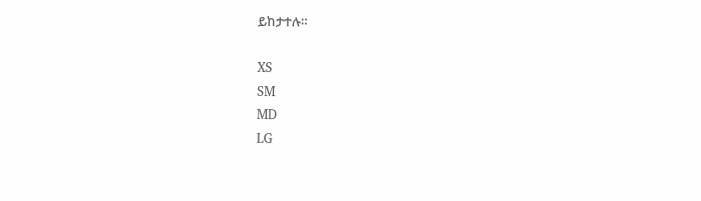ይከታተሉ።

XS
SM
MD
LG